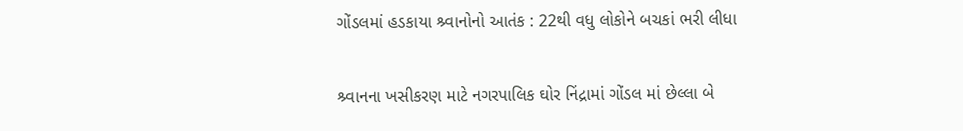ગોંડલમાં હડકાયા શ્ર્વાનોનો આતંક : 22થી વધુ લોકોને બચકાં ભરી લીધા

શ્ર્વાનના ખસીકરણ માટે નગરપાલિક ઘોર નિંદ્રામાં ગોંડલ માં છેલ્લા બે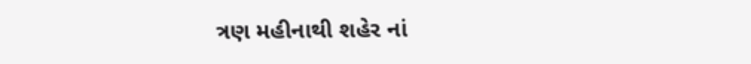ત્રણ મહીનાથી શહેર નાં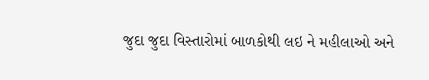જુદા જુદા વિસ્તારોમાં બાળકોથી લઇ ને મહીલાઓ અને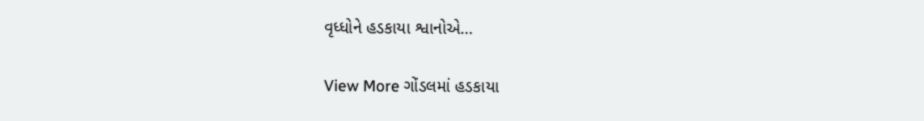વૃધ્ધોને હડકાયા શ્વાનોએ…

View More ગોંડલમાં હડકાયા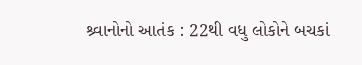શ્ર્વાનોનો આતંક : 22થી વધુ લોકોને બચકાં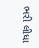ભરી લીધા